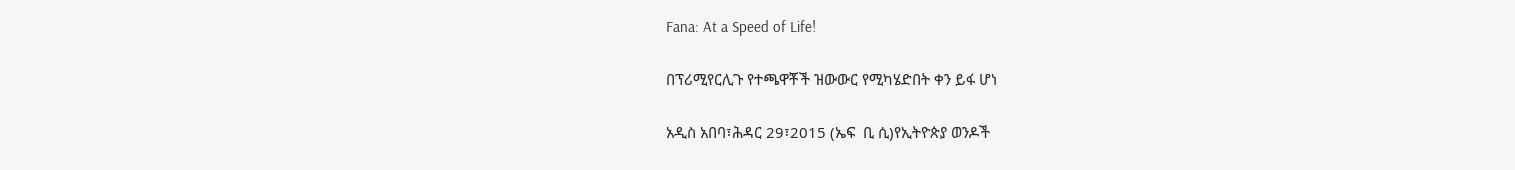Fana: At a Speed of Life!

በፕሪሚየርሊጉ የተጫዋቾች ዝውውር የሚካሄድበት ቀን ይፋ ሆነ

አዲስ አበባ፣ሕዳር 29፣2015 (ኤፍ  ቢ ሲ)የኢትዮጵያ ወንዶች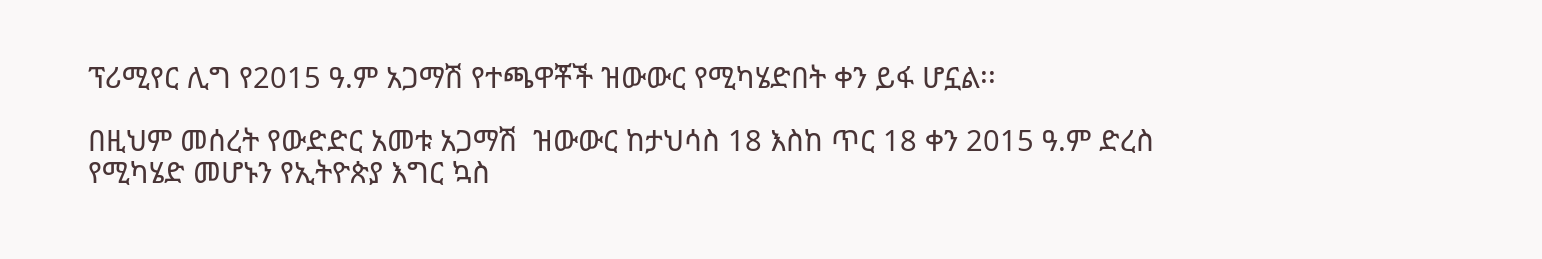ፕሪሚየር ሊግ የ2015 ዓ.ም አጋማሽ የተጫዋቾች ዝውውር የሚካሄድበት ቀን ይፋ ሆኗል፡፡

በዚህም መሰረት የውድድር አመቱ አጋማሽ  ዝውውር ከታህሳስ 18 እስከ ጥር 18 ቀን 2015 ዓ.ም ድረስ የሚካሄድ መሆኑን የኢትዮጵያ እግር ኳስ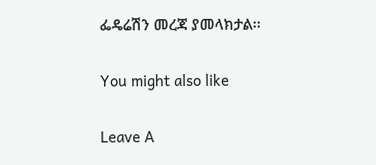ፌዴሬሽን መረጃ ያመላክታል፡፡

You might also like

Leave A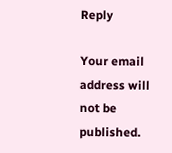Reply

Your email address will not be published.